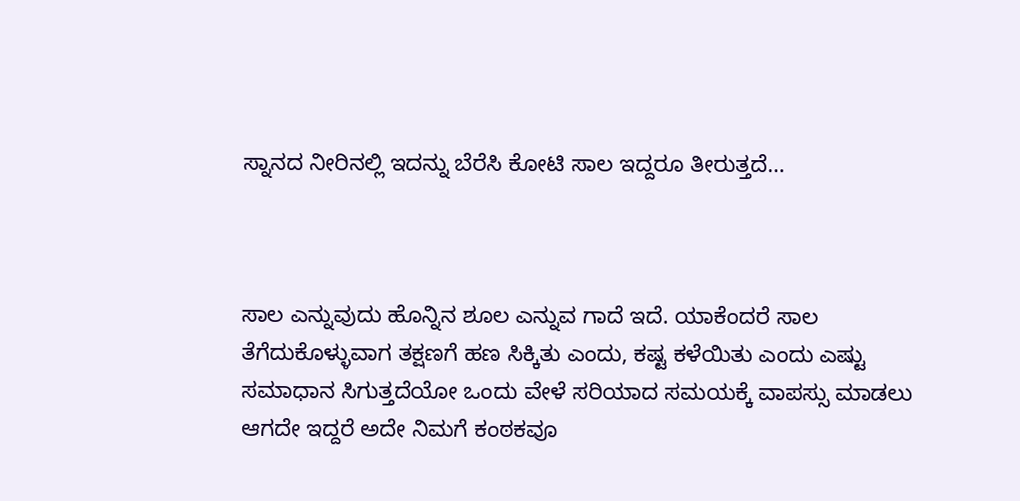ಸ್ನಾನದ ನೀರಿನಲ್ಲಿ ಇದನ್ನು ಬೆರೆಸಿ ಕೋಟಿ ಸಾಲ ಇದ್ದರೂ ತೀರುತ್ತದೆ…



ಸಾಲ ಎನ್ನುವುದು ಹೊನ್ನಿನ ಶೂಲ ಎನ್ನುವ ಗಾದೆ ಇದೆ. ಯಾಕೆಂದರೆ ಸಾಲ ತೆಗೆದುಕೊಳ್ಳುವಾಗ ತಕ್ಷಣಗೆ ಹಣ ಸಿಕ್ಕಿತು ಎಂದು, ಕಷ್ಟ ಕಳೆಯಿತು ಎಂದು ಎಷ್ಟು ಸಮಾಧಾನ ಸಿಗುತ್ತದೆಯೋ ಒಂದು ವೇಳೆ ಸರಿಯಾದ ಸಮಯಕ್ಕೆ ವಾಪಸ್ಸು ಮಾಡಲು ಆಗದೇ ಇದ್ದರೆ ಅದೇ ನಿಮಗೆ ಕಂಠಕವೂ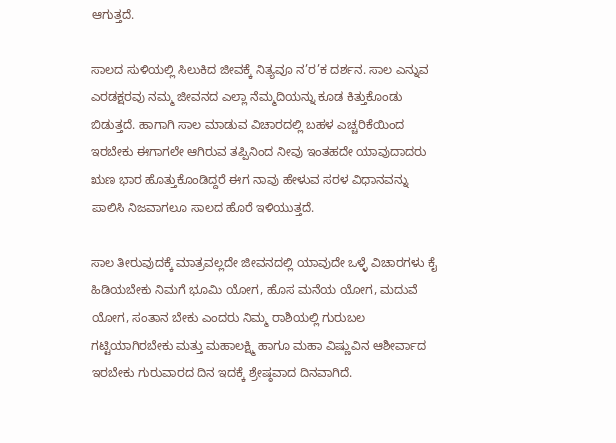ಆಗುತ್ತದೆ.

ಸಾಲದ ಸುಳಿಯಲ್ಲಿ ಸಿಲುಕಿದ ಜೀವಕ್ಕೆ ನಿತ್ಯವೂ ನ’ರ’ಕ ದರ್ಶನ. ಸಾಲ ಎನ್ನುವ ಎರಡಕ್ಷರವು ನಮ್ಮ ಜೀವನದ ಎಲ್ಲಾ ನೆಮ್ಮದಿಯನ್ನು ಕೂಡ ಕಿತ್ತುಕೊಂಡು ಬಿಡುತ್ತದೆ. ಹಾಗಾಗಿ ಸಾಲ ಮಾಡುವ ವಿಚಾರದಲ್ಲಿ ಬಹಳ ಎಚ್ಚರಿಕೆಯಿಂದ ಇರಬೇಕು ಈಗಾಗಲೇ ಆಗಿರುವ ತಪ್ಪಿನಿಂದ ನೀವು ಇಂತಹದೇ ಯಾವುದಾದರು ಋಣ ಭಾರ ಹೊತ್ತುಕೊಂಡಿದ್ದರೆ ಈಗ ನಾವು ಹೇಳುವ ಸರಳ ವಿಧಾನವನ್ನು ಪಾಲಿಸಿ ನಿಜವಾಗಲೂ ಸಾಲದ ಹೊರೆ ಇಳಿಯುತ್ತದೆ.

ಸಾಲ ತೀರುವುದಕ್ಕೆ ಮಾತ್ರವಲ್ಲದೇ ಜೀವನದಲ್ಲಿ ಯಾವುದೇ ಒಳ್ಳೆ ವಿಚಾರಗಳು ಕೈ ಹಿಡಿಯಬೇಕು ನಿಮಗೆ ಭೂಮಿ ಯೋಗ, ಹೊಸ ಮನೆಯ ಯೋಗ, ಮದುವೆ ಯೋಗ, ಸಂತಾನ ಬೇಕು ಎಂದರು ನಿಮ್ಮ ರಾಶಿಯಲ್ಲಿ ಗುರುಬಲ ಗಟ್ಟಿಯಾಗಿರಬೇಕು ಮತ್ತು ಮಹಾಲಕ್ಷ್ಮಿ ಹಾಗೂ ಮಹಾ ವಿಷ್ಣುವಿನ ಆಶೀರ್ವಾದ ಇರಬೇಕು ಗುರುವಾರದ ದಿನ ಇದಕ್ಕೆ ಶ್ರೇಷ್ಠವಾದ ದಿನವಾಗಿದೆ.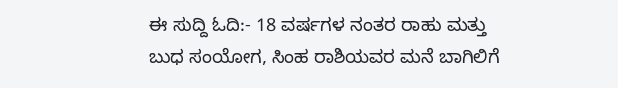ಈ ಸುದ್ದಿ ಓದಿ:- 18 ವರ್ಷಗಳ ನಂತರ ರಾಹು ಮತ್ತು ಬುಧ ಸಂಯೋಗ, ಸಿಂಹ ರಾಶಿಯವರ ಮನೆ ಬಾಗಿಲಿಗೆ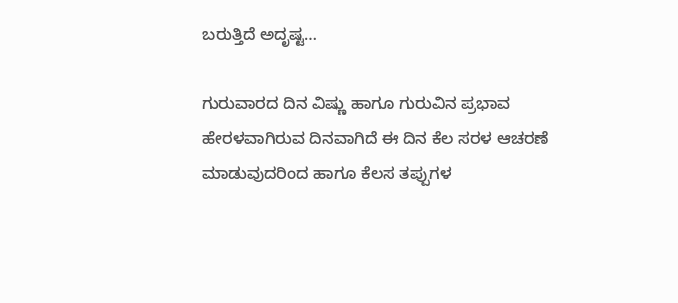ಬರುತ್ತಿದೆ ಅದೃಷ್ಟ…

ಗುರುವಾರದ ದಿನ ವಿಷ್ಣು ಹಾಗೂ ಗುರುವಿನ ಪ್ರಭಾವ ಹೇರಳವಾಗಿರುವ ದಿನವಾಗಿದೆ ಈ ದಿನ ಕೆಲ ಸರಳ ಆಚರಣೆ ಮಾಡುವುದರಿಂದ ಹಾಗೂ ಕೆಲಸ ತಪ್ಪುಗಳ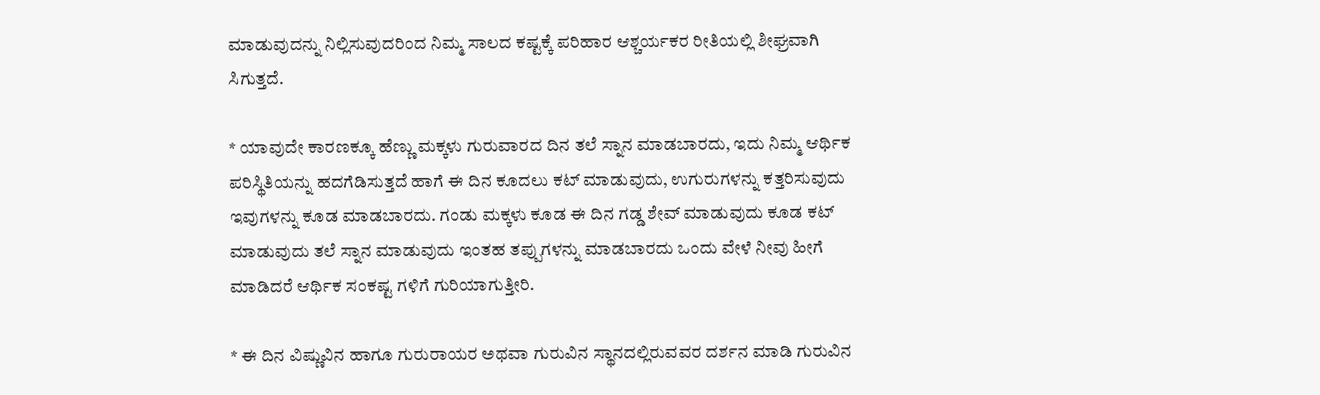ಮಾಡುವುದನ್ನು ನಿಲ್ಲಿಸುವುದರಿಂದ ನಿಮ್ಮ ಸಾಲದ ಕಷ್ಟಕ್ಕೆ ಪರಿಹಾರ ಆಶ್ಚರ್ಯಕರ ರೀತಿಯಲ್ಲಿ ಶೀಘ್ರವಾಗಿ ಸಿಗುತ್ತದೆ.

* ಯಾವುದೇ ಕಾರಣಕ್ಕೂ ಹೆಣ್ಣು ಮಕ್ಕಳು ಗುರುವಾರದ ದಿನ ತಲೆ ಸ್ನಾನ ಮಾಡಬಾರದು, ಇದು ನಿಮ್ಮ ಆರ್ಥಿಕ ಪರಿಸ್ಥಿತಿಯನ್ನು ಹದಗೆಡಿಸುತ್ತದೆ ಹಾಗೆ ಈ ದಿನ ಕೂದಲು ಕಟ್ ಮಾಡುವುದು, ಉಗುರುಗಳನ್ನು ಕತ್ತರಿಸುವುದು ಇವುಗಳನ್ನು ಕೂಡ ಮಾಡಬಾರದು. ಗಂಡು ಮಕ್ಕಳು ಕೂಡ ಈ ದಿನ ಗಡ್ಡ ಶೇವ್ ಮಾಡುವುದು ಕೂಡ ಕಟ್ ಮಾಡುವುದು ತಲೆ ಸ್ನಾನ ಮಾಡುವುದು ಇಂತಹ ತಪ್ಪುಗಳನ್ನು ಮಾಡಬಾರದು ಒಂದು ವೇಳೆ ನೀವು ಹೀಗೆ ಮಾಡಿದರೆ ಆರ್ಥಿಕ ಸಂಕಷ್ಟ ಗಳಿಗೆ ಗುರಿಯಾಗುತ್ತೀರಿ.

* ಈ ದಿನ ವಿಷ್ಣುವಿನ ಹಾಗೂ ಗುರುರಾಯರ ಅಥವಾ ಗುರುವಿನ ಸ್ಥಾನದಲ್ಲಿರುವವರ ದರ್ಶನ ಮಾಡಿ ಗುರುವಿನ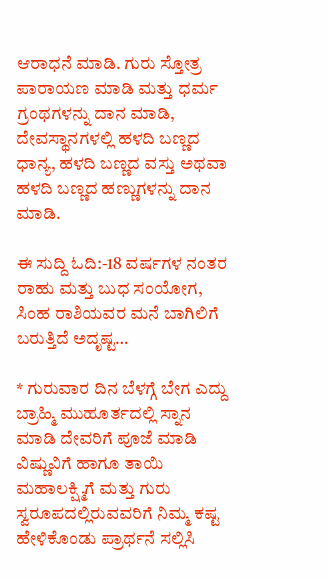ಆರಾಧನೆ ಮಾಡಿ. ಗುರು ಸ್ತೋತ್ರ ಪಾರಾಯಣ ಮಾಡಿ ಮತ್ತು ಧರ್ಮ ಗ್ರಂಥಗಳನ್ನು ದಾನ ಮಾಡಿ, ದೇವಸ್ಥಾನಗಳಲ್ಲಿ ಹಳದಿ ಬಣ್ಣದ ಧಾನ್ಯ, ಹಳದಿ ಬಣ್ಣದ ವಸ್ತು ಅಥವಾ ಹಳದಿ ಬಣ್ಣದ ಹಣ್ಣುಗಳನ್ನು ದಾನ ಮಾಡಿ.

ಈ ಸುದ್ದಿ ಓದಿ:-18 ವರ್ಷಗಳ ನಂತರ ರಾಹು ಮತ್ತು ಬುಧ ಸಂಯೋಗ, ಸಿಂಹ ರಾಶಿಯವರ ಮನೆ ಬಾಗಿಲಿಗೆ ಬರುತ್ತಿದೆ ಅದೃಷ್ಟ…

* ಗುರುವಾರ ದಿನ ಬೆಳಗ್ಗೆ ಬೇಗ ಎದ್ದು ಬ್ರಾಹ್ಮಿ ಮುಹೂರ್ತದಲ್ಲಿ ಸ್ನಾನ ಮಾಡಿ ದೇವರಿಗೆ ಪೂಜೆ ಮಾಡಿ ವಿಷ್ಣುವಿಗೆ ಹಾಗೂ ತಾಯಿ ಮಹಾಲಕ್ಷ್ಮಿಗೆ ಮತ್ತು ಗುರು ಸ್ವರೂಪದಲ್ಲಿರುವವರಿಗೆ ನಿಮ್ಮ ಕಷ್ಟ ಹೇಳಿಕೊಂಡು ಪ್ರಾರ್ಥನೆ ಸಲ್ಲಿಸಿ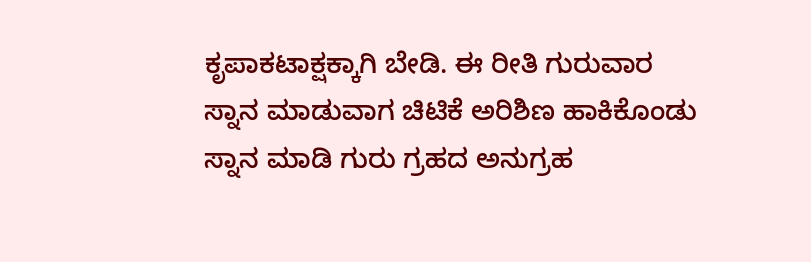ಕೃಪಾಕಟಾಕ್ಷಕ್ಕಾಗಿ ಬೇಡಿ. ಈ ರೀತಿ ಗುರುವಾರ ಸ್ನಾನ ಮಾಡುವಾಗ ಚಿಟಿಕೆ ಅರಿಶಿಣ ಹಾಕಿಕೊಂಡು ಸ್ನಾನ ಮಾಡಿ ಗುರು ಗ್ರಹದ ಅನುಗ್ರಹ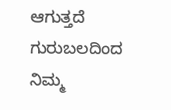ಆಗುತ್ತದೆ ಗುರುಬಲದಿಂದ ನಿಮ್ಮ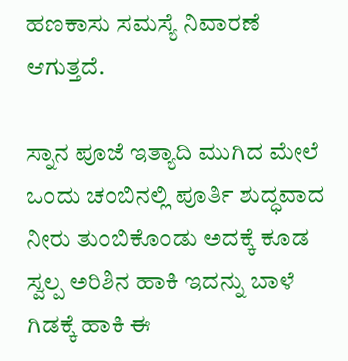ಹಣಕಾಸು ಸಮಸ್ಯೆ ನಿವಾರಣೆ ಆಗುತ್ತದೆ.

ಸ್ನಾನ ಪೂಜೆ ಇತ್ಯಾದಿ ಮುಗಿದ ಮೇಲೆ ಒಂದು ಚಂಬಿನಲ್ಲಿ ಪೂರ್ತಿ ಶುದ್ಧವಾದ ನೀರು ತುಂಬಿಕೊಂಡು ಅದಕ್ಕೆ ಕೂಡ ಸ್ವಲ್ಪ ಅರಿಶಿನ ಹಾಕಿ ಇದನ್ನು ಬಾಳೆ ಗಿಡಕ್ಕೆ ಹಾಕಿ ಈ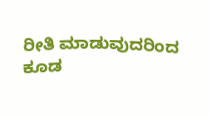ರೀತಿ ಮಾಡುವುದರಿಂದ ಕೂಡ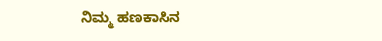ನಿಮ್ಮ ಹಣಕಾಸಿನ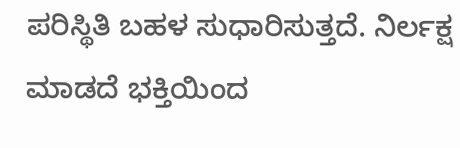ಪರಿಸ್ಥಿತಿ ಬಹಳ ಸುಧಾರಿಸುತ್ತದೆ. ನಿರ್ಲಕ್ಷ ಮಾಡದೆ ಭಕ್ತಿಯಿಂದ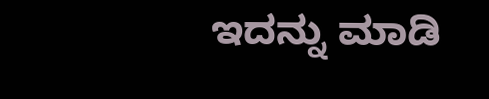ಇದನ್ನು ಮಾಡಿ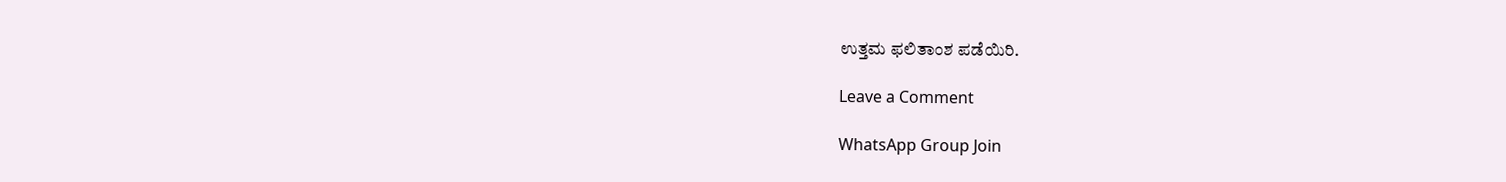ಉತ್ತಮ ಫಲಿತಾಂಶ ಪಡೆಯಿರಿ.

Leave a Comment

WhatsApp Group Join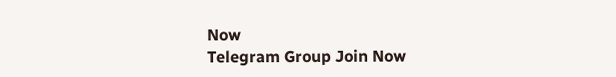Now
Telegram Group Join Now